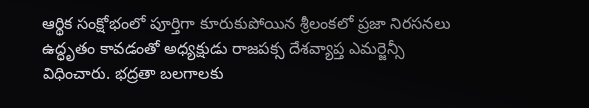ఆర్థిక సంక్షోభంలో పూర్తిగా కూరుకుపోయిన శ్రీలంకలో ప్రజా నిరసనలు ఉద్ధృతం కావడంతో అధ్యక్షుడు రాజపక్స దేశవ్యాప్త ఎమర్జెన్సీ విధించారు. భద్రతా బలగాలకు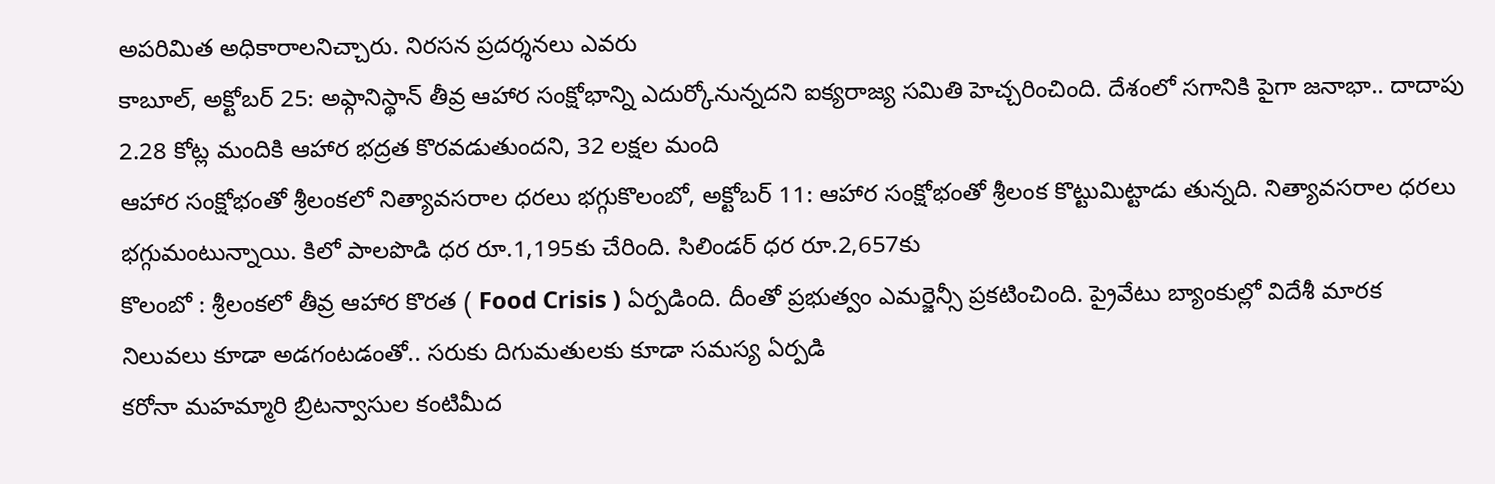అపరిమిత అధికారాలనిచ్చారు. నిరసన ప్రదర్శనలు ఎవరు
కాబూల్, అక్టోబర్ 25: అఫ్గానిస్థాన్ తీవ్ర ఆహార సంక్షోభాన్ని ఎదుర్కోనున్నదని ఐక్యరాజ్య సమితి హెచ్చరించింది. దేశంలో సగానికి పైగా జనాభా.. దాదాపు 2.28 కోట్ల మందికి ఆహార భద్రత కొరవడుతుందని, 32 లక్షల మంది
ఆహార సంక్షోభంతో శ్రీలంకలో నిత్యావసరాల ధరలు భగ్గుకొలంబో, అక్టోబర్ 11: ఆహార సంక్షోభంతో శ్రీలంక కొట్టుమిట్టాడు తున్నది. నిత్యావసరాల ధరలు భగ్గుమంటున్నాయి. కిలో పాలపొడి ధర రూ.1,195కు చేరింది. సిలిండర్ ధర రూ.2,657కు
కొలంబో : శ్రీలంకలో తీవ్ర ఆహార కొరత ( Food Crisis ) ఏర్పడింది. దీంతో ప్రభుత్వం ఎమర్జెన్సీ ప్రకటించింది. ప్రైవేటు బ్యాంకుల్లో విదేశీ మారక నిలువలు కూడా అడగంటడంతో.. సరుకు దిగుమతులకు కూడా సమస్య ఏర్పడి
కరోనా మహమ్మారి బ్రిటన్వాసుల కంటిమీద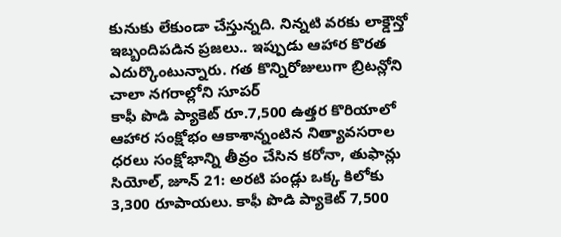కునుకు లేకుండా చేస్తున్నది. నిన్నటి వరకు లాక్డౌన్తో ఇబ్బందిపడిన ప్రజలు.. ఇప్పుడు ఆహార కొరత ఎదుర్కొంటున్నారు. గత కొన్నిరోజులుగా బ్రిటన్లోని చాలా నగరాల్లోని సూపర్
కాఫీ పొడి ప్యాకెట్ రూ.7,500 ఉత్తర కొరియాలో ఆహార సంక్షోభం ఆకాశాన్నంటిన నిత్యావసరాల ధరలు సంక్షోభాన్ని తీవ్రం చేసిన కరోనా, తుఫాన్లు సియోల్, జూన్ 21: అరటి పండ్లు ఒక్క కిలోకు 3,300 రూపాయలు. కాఫీ పొడి ప్యాకెట్ 7,500